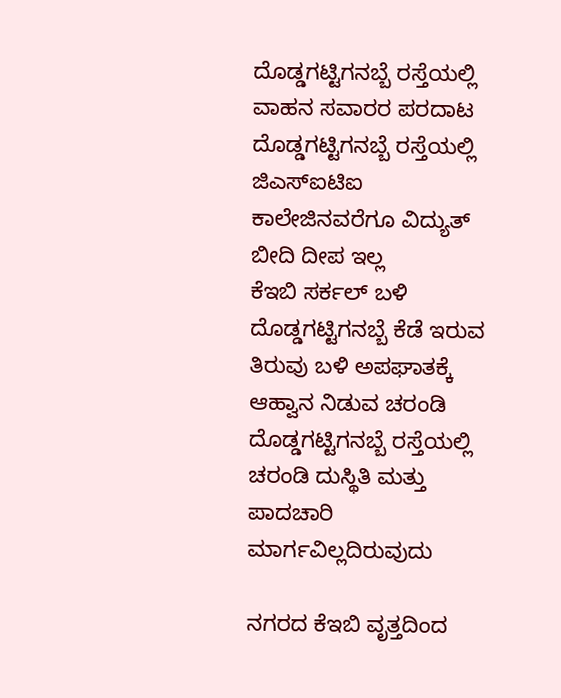ದೊಡ್ಡಗಟ್ಟಿಗನಬ್ಬೆ ರಸ್ತೆಯಲ್ಲಿ ವಾಹನ ಸವಾರರ ಪರದಾಟ
ದೊಡ್ಡಗಟ್ಟಿಗನಬ್ಬೆ ರಸ್ತೆಯಲ್ಲಿ ಜಿಎಸ್ಐಟಿಐ ಕಾಲೇಜಿನವರೆಗೂ ವಿದ್ಯುತ್ ಬೀದಿ ದೀಪ ಇಲ್ಲ
ಕೆಇಬಿ ಸರ್ಕಲ್ ಬಳಿ ದೊಡ್ಡಗಟ್ಟಿಗನಬ್ಬೆ ಕೆಡೆ ಇರುವ ತಿರುವು ಬಳಿ ಅಪಘಾತಕ್ಕೆ ಆಹ್ವಾನ ನಿಡುವ ಚರಂಡಿ
ದೊಡ್ಡಗಟ್ಟಿಗನಬ್ಬೆ ರಸ್ತೆಯಲ್ಲಿ ಚರಂಡಿ ದುಸ್ಥಿತಿ ಮತ್ತು ಪಾದಚಾರಿ ಮಾರ್ಗವಿಲ್ಲದಿರುವುದು

ನಗರದ ಕೆಇಬಿ ವೃತ್ತದಿಂದ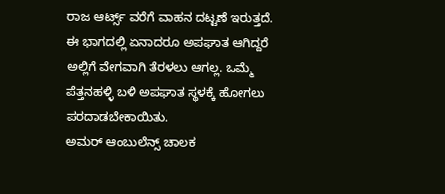ರಾಜ ಆರ್ಟ್ಸ್ ವರೆಗೆ ವಾಹನ ದಟ್ಟಣೆ ಇರುತ್ತದೆ. ಈ ಭಾಗದಲ್ಲಿ ಏನಾದರೂ ಅಪಘಾತ ಆಗಿದ್ದರೆ ಅಲ್ಲಿಗೆ ವೇಗವಾಗಿ ತೆರಳಲು ಆಗಲ್ಲ. ಒಮ್ಮೆ ಪೆತ್ತನಹಳ್ಳಿ ಬಳಿ ಅಪಘಾತ ಸ್ಥಳಕ್ಕೆ ಹೋಗಲು ಪರದಾಡಬೇಕಾಯಿತು.
ಅಮರ್ ಆಂಬುಲೆನ್ಸ್ ಚಾಲಕ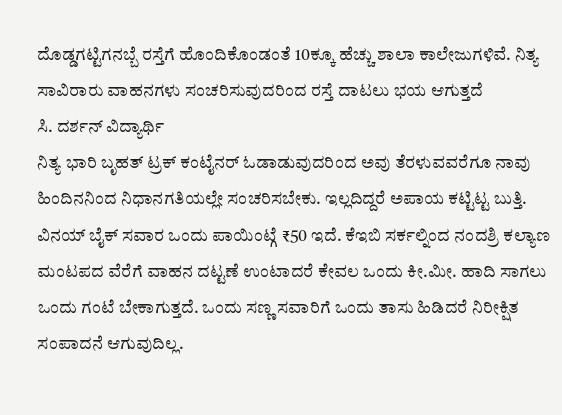ದೊಡ್ಡಗಟ್ಟಿಗನಬ್ಬೆ ರಸ್ತೆಗೆ ಹೊಂದಿಕೊಂಡಂತೆ 10ಕ್ಕೂ ಹೆಚ್ಚು ಶಾಲಾ ಕಾಲೇಜುಗಳಿವೆ. ನಿತ್ಯ ಸಾವಿರಾರು ವಾಹನಗಳು ಸಂಚರಿಸುವುದರಿಂದ ರಸ್ತೆ ದಾಟಲು ಭಯ ಆಗುತ್ತದೆ
ಸಿ. ದರ್ಶನ್ ವಿದ್ಯಾರ್ಥಿ
ನಿತ್ಯ ಭಾರಿ ಬೃಹತ್ ಟ್ರಕ್ ಕಂಟೈನರ್ ಓಡಾಡುವುದರಿಂದ ಅವು ತೆರಳುವವರೆಗೂ ನಾವು ಹಿಂದಿನನಿಂದ ನಿಧಾನಗತಿಯಲ್ಲೇ ಸಂಚರಿಸಬೇಕು. ಇಲ್ಲದಿದ್ದರೆ ಅಪಾಯ ಕಟ್ಟಿಟ್ಟ ಬುತ್ತಿ. ವಿನಯ್ ಬೈಕ್ ಸವಾರ ಒಂದು ಪಾಯಿಂಟ್ಗೆ ₹50 ಇದೆ. ಕೆಇಬಿ ಸರ್ಕಲ್ನಿಂದ ನಂದಶ್ರಿ ಕಲ್ಯಾಣ ಮಂಟಪದ ವೆರೆಗೆ ವಾಹನ ದಟ್ಟಣೆ ಉಂಟಾದರೆ ಕೇವಲ ಒಂದು ಕೀ.ಮೀ. ಹಾದಿ ಸಾಗಲು ಒಂದು ಗಂಟೆ ಬೇಕಾಗುತ್ತದೆ. ಒಂದು ಸಣ್ಣ ಸವಾರಿಗೆ ಒಂದು ತಾಸು ಹಿಡಿದರೆ ನಿರೀಕ್ಷಿತ ಸಂಪಾದನೆ ಆಗುವುದಿಲ್ಲ.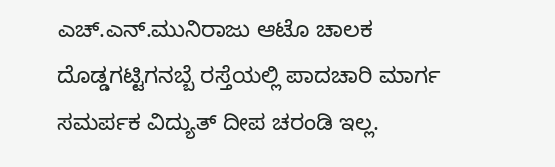ಎಚ್.ಎನ್.ಮುನಿರಾಜು ಆಟೊ ಚಾಲಕ
ದೊಡ್ಡಗಟ್ಟಿಗನಬ್ಬೆ ರಸ್ತೆಯಲ್ಲಿ ಪಾದಚಾರಿ ಮಾರ್ಗ ಸಮರ್ಪಕ ವಿದ್ಯುತ್ ದೀಪ ಚರಂಡಿ ಇಲ್ಲ.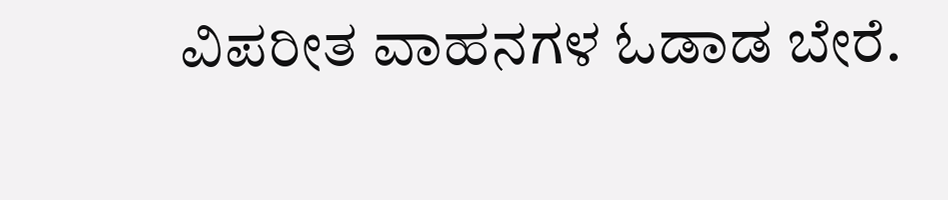ವಿಪರೀತ ವಾಹನಗಳ ಓಡಾಡ ಬೇರೆ.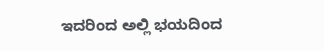ಇದರಿಂದ ಅಲ್ಲಿ ಭಯದಿಂದ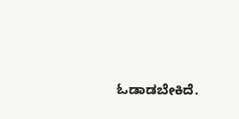ಓಡಾಡಬೇಕಿದೆ.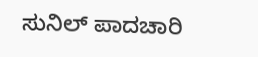ಸುನಿಲ್ ಪಾದಚಾರಿ